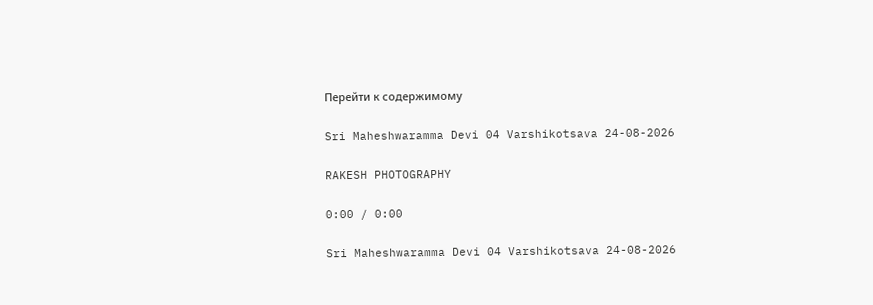Перейти к содержимому

Sri Maheshwaramma Devi 04 Varshikotsava 24-08-2026

RAKESH PHOTOGRAPHY

0:00 / 0:00

Sri Maheshwaramma Devi 04 Varshikotsava 24-08-2026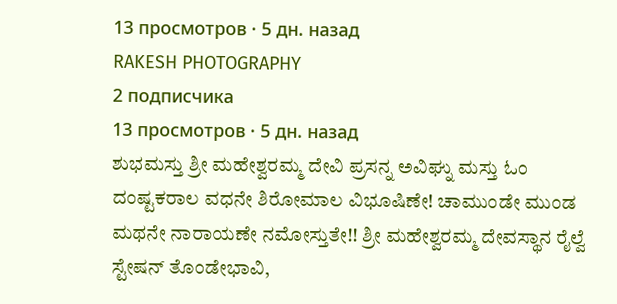13 просмотров · 5 дн. назад
RAKESH PHOTOGRAPHY
2 подписчика
13 просмотров · 5 дн. назад
ಶುಭಮಸ್ತು ಶ್ರೀ ಮಹೇಶ್ವರಮ್ಮ ದೇವಿ ಪ್ರಸನ್ನ ಅವಿಘ್ನು ಮಸ್ತು ಓಂ ದಂಷ್ಟಕರಾಲ ವಧನೇ ಶಿರೋಮಾಲ ವಿಭೂಷಿಣೇ! ಚಾಮುಂಡೇ ಮುಂಡ ಮಥನೇ ನಾರಾಯಣೇ ನಮೋಸ್ತುತೇ!! ಶ್ರೀ ಮಹೇಶ್ವರಮ್ಮ ದೇವಸ್ಥಾನ ರೈಲ್ವೆ ಸ್ಟೇಷನ್ ತೊಂಡೇಭಾವಿ,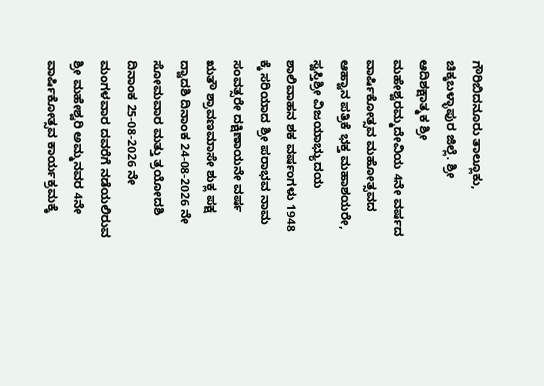ಗೌರಿಬಿದನೂರು ತಾಲ್ಲೂಕು, ಚಿಕ್ಕಬಳ್ಳಾಪುರ ಜಿಲ್ಲೆ. ಶ್ರೀ ಆದಿಶಕ್ಷಾತ್ಮಕ ಶ್ರೀ ಮಹೇಶ್ವರಮ್ಮದೇವಿಯ 4ನೇ ವರ್ಷದ ವಾರ್ಷಿಕೋತ್ಸವ ಮಹೋತ್ಸವದ ಆಹ್ವಾನ ಪತ್ರಿಕೆ ಭಕ್ತ ಮಹಾಶಯರೇ, ಸ್ವಸ್ತಿಶ್ರೀ ವಿಜಯಾಭ್ಯುದಯ ಶಾಲಿವಾಹನ ಶಕ ವರ್ಷಂಗಳು 1948 ಕ್ಕೆ ಸರಿಯಾದ ಶ್ರೀ ಪರಾಭವ ನಾಮ ಸಂವತ್ಸರೇ ದಕ್ಷಿಣಾಯನೇ ವರ್ಷ ಋತೌ ಶ್ರಾವಣಮಾಸೇ ಶುಕ್ಲ ಪಕ್ಷ ದ್ವಾದಶಿ ದಿನಾಂಕ 24-08-2026 ನೇ ಸೋಮವಾರ ಮತ್ತು ತ್ರಯೋದಶಿ ದಿನಾಂಕ 25-08-2026 ನೇ ಮಂಗಳವಾರ ದವರೆಗೆ ನಡೆಯಲಿರುವ ಶ್ರೀ ಮಹೇಶ್ವರಿ ಅಮ್ಮನವರ 4ನೇ ವಾರ್ಷಿಕೋತ್ಸವ ಕಾರ್ಯಕ್ರಮಕ್ಕೆ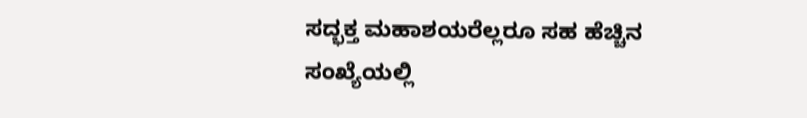ಸದ್ಭಕ್ತ ಮಹಾಶಯರೆಲ್ಲರೂ ಸಹ ಹೆಚ್ಚಿನ ಸಂಖ್ಯೆಯಲ್ಲಿ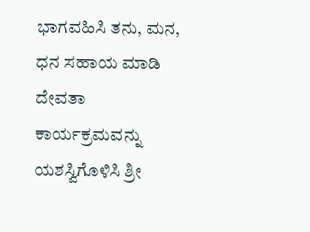ಭಾಗವಹಿಸಿ ತನು, ಮನ, ಧನ ಸಹಾಯ ಮಾಡಿ ದೇವತಾ ಕಾರ್ಯಕ್ರಮವನ್ನು ಯಶಸ್ವಿಗೊಳಿಸಿ ಶ್ರೀ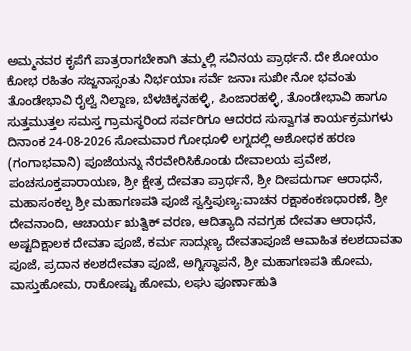ಅಮ್ಮನವರ ಕೃಪೆಗೆ ಪಾತ್ರರಾಗಬೇಕಾಗಿ ತಮ್ಮಲ್ಲಿ ಸವಿನಯ ಪ್ರಾರ್ಥನೆ. ದೇ ಶೋಯಂ ಕೋಭ ರಹಿತಂ ಸಜ್ಜನಾಸ್ಸಂತು ನಿರ್ಭಯಾಃ ಸರ್ವೆ ಜನಾಃ ಸುಖೀ ನೋ ಭವಂತು ತೊಂಡೇಭಾವಿ ರೈಲ್ವೆ ನಿಲ್ದಾಣ, ಬೆಳಚಿಕ್ಕನಹಳ್ಳಿ, ಪಿಂಜಾರಹಳ್ಳಿ, ತೊಂಡೇಭಾವಿ ಹಾಗೂ ಸುತ್ತಮುತ್ತಲ ಸಮಸ್ತ ಗ್ರಾಮಸ್ಥರಿಂದ ಸರ್ವರಿಗೂ ಆದರದ ಸುಸ್ವಾಗತ ಕಾರ್ಯಕ್ರಮಗಳು ದಿನಾಂಕ 24-08-2026 ಸೋಮವಾರ ಗೋಧೂಳಿ ಲಗ್ನದಲ್ಲಿ ಅಶೋಧಕ ಹರಣ (ಗಂಗಾಭವಾನಿ) ಪೂಜೆಯನ್ನು ನೆರವೇರಿಸಿಕೊಂಡು ದೇವಾಲಯ ಪ್ರವೇಶ, ಪಂಚಸೂಕ್ತಪಾರಾಯಣ, ಶ್ರೀ ಕ್ಷೇತ್ರ ದೇವತಾ ಪ್ರಾರ್ಥನೆ, ಶ್ರೀ ದೀಪದುರ್ಗಾ ಆರಾಧನೆ, ಮಹಾಸಂಕಲ್ಪ ಶ್ರೀ ಮಹಾಗಣಪತಿ ಪೂಜೆ ಸ್ವಸ್ತಿಪುಣ್ಯ:ವಾಚನ ರಕ್ಷಾಕಂಕಣಧಾರಣೆ, ಶ್ರೀ ದೇವನಾಂದಿ, ಆಚಾರ್ಯ ಋತ್ವಿಕ್ ವರಣ, ಆದಿತ್ಯಾದಿ ನವಗ್ರಹ ದೇವತಾ ಆರಾಧನೆ, ಅಷ್ಟದಿಕ್ಷಾಲಕ ದೇವತಾ ಪೂಜೆ, ಕರ್ಮ ಸಾದ್ಗುಣ್ಯ ದೇವತಾಪೂಜೆ ಆವಾಹಿತ ಕಲಶದಾವತಾ ಪೂಜೆ, ಪ್ರದಾನ ಕಲಶದೇವತಾ ಪೂಜೆ, ಅಗ್ನಿಸ್ಥಾಪನೆ, ಶ್ರೀ ಮಹಾಗಣಪತಿ ಹೋಮ, ವಾಸ್ತುಹೋಮ, ರಾಕೋಷ್ಟು ಹೋಮ, ಲಘು ಪೂರ್ಣಾಹುತಿ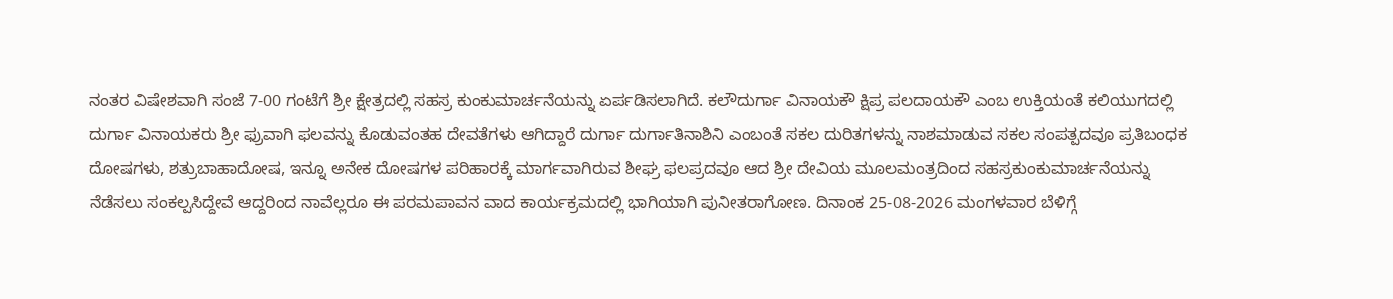ನಂತರ ವಿಷೇಶವಾಗಿ ಸಂಜೆ 7-00 ಗಂಟೆಗೆ ಶ್ರೀ ಕ್ಷೇತ್ರದಲ್ಲಿ ಸಹಸ್ರ ಕುಂಕುಮಾರ್ಚನೆಯನ್ನು ಏರ್ಪಡಿಸಲಾಗಿದೆ. ಕಲೌದುರ್ಗಾ ವಿನಾಯಕೌ ಕ್ಷಿಪ್ರ ಪಲದಾಯಕೌ ಎಂಬ ಉಕ್ತಿಯಂತೆ ಕಲಿಯುಗದಲ್ಲಿ ದುರ್ಗಾ ವಿನಾಯಕರು ಶ್ರೀ ಫ್ರುವಾಗಿ ಫಲವನ್ನು ಕೊಡುವಂತಹ ದೇವತೆಗಳು ಆಗಿದ್ದಾರೆ ದುರ್ಗಾ ದುರ್ಗಾತಿನಾಶಿನಿ ಎಂಬಂತೆ ಸಕಲ ದುರಿತಗಳನ್ನು ನಾಶಮಾಡುವ ಸಕಲ ಸಂಪತ್ಪದವೂ ಪ್ರತಿಬಂಧಕ ದೋಷಗಳು, ಶತ್ರುಬಾಹಾದೋಷ, ಇನ್ನೂ ಅನೇಕ ದೋಷಗಳ ಪರಿಹಾರಕ್ಕೆ ಮಾರ್ಗವಾಗಿರುವ ಶೀಘ್ರ ಫಲಪ್ರದವೂ ಆದ ಶ್ರೀ ದೇವಿಯ ಮೂಲಮಂತ್ರದಿಂದ ಸಹಸ್ರಕುಂಕುಮಾರ್ಚನೆಯನ್ನು ನೆಡೆಸಲು ಸಂಕಲ್ಪಸಿದ್ದೇವೆ ಆದ್ದರಿಂದ ನಾವೆಲ್ಲರೂ ಈ ಪರಮಪಾವನ ವಾದ ಕಾರ್ಯಕ್ರಮದಲ್ಲಿ ಭಾಗಿಯಾಗಿ ಪುನೀತರಾಗೋಣ. ದಿನಾಂಕ 25-08-2026 ಮಂಗಳವಾರ ಬೆಳಿಗ್ಗೆ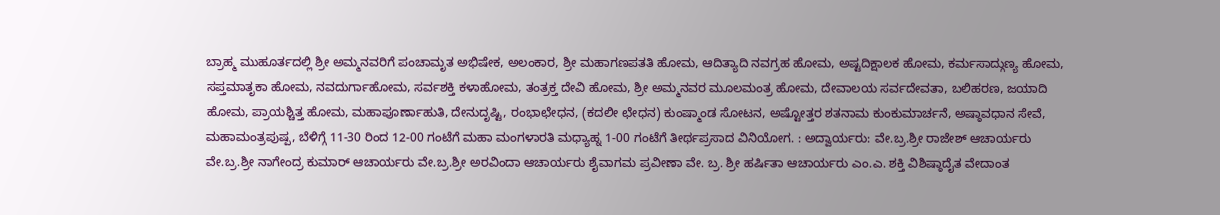ಬ್ರಾಹ್ಮ ಮುಹೂರ್ತದಲ್ಲಿ ಶ್ರೀ ಅಮ್ಮನವರಿಗೆ ಪಂಚಾಮೃತ ಅಭಿಷೇಕ, ಅಲಂಕಾರ, ಶ್ರೀ ಮಹಾಗಣಪತತಿ ಹೋಮ, ಆದಿತ್ಯಾದಿ ನವಗ್ರಹ ಹೋಮ, ಅಷ್ಟದಿಕ್ಷಾಲಕ ಹೋಮ, ಕರ್ಮಸಾದ್ಗುಣ್ಯ ಹೋಮ, ಸಪ್ತಮಾತೃಕಾ ಹೋಮ, ನವದುರ್ಗಾಹೋಮ, ಸರ್ವಶಕ್ತಿ ಕಳಾಹೋಮ, ತಂತ್ರಕ್ತ ದೇವಿ ಹೋಮ, ಶ್ರೀ ಅಮ್ಮನವರ ಮೂಲಮಂತ್ರ ಹೋಮ, ದೇವಾಲಯ ಸರ್ವದೇವತಾ, ಬಲಿಹರಣ, ಜಯಾದಿ ಹೋಮ, ಪ್ರಾಯಶ್ಚಿತ್ತ ಹೋಮ, ಮಹಾಪೂರ್ಣಾಹುತಿ, ದೇನುದೃಷ್ಟಿ, ರಂಭಾಛೇಧನ, (ಕದಲೀ ಛೇಧನ) ಕುಂಷ್ಮಾಂಡ ಸೋಟನ, ಅಷ್ಟೋತ್ತರ ಶತನಾಮ ಕುಂಕುಮಾರ್ಚನೆ, ಅಷ್ಠಾವಧಾನ ಸೇವೆ, ಮಹಾಮಂತ್ರಪುಷ್ಪ, ಬೆಳಿಗ್ಗೆ 11-30 ರಿಂದ 12-00 ಗಂಟೆಗೆ ಮಹಾ ಮಂಗಳಾರತಿ ಮಧ್ಯಾಹ್ನ 1-00 ಗಂಟೆಗೆ ತೀರ್ಥಪ್ರಸಾದ ವಿನಿಯೋಗ. : ಅದ್ವಾರ್ಯರು: ವೇ.ಬ್ರ.ಶ್ರೀ ರಾಜೇಶ್ ಆಚಾರ್ಯರು ವೇ.ಬ್ರ.ಶ್ರೀ ನಾಗೇಂದ್ರ ಕುಮಾರ್ ಆಚಾರ್ಯರು ವೇ.ಬ್ರ.ಶ್ರೀ ಅರವಿಂದಾ ಆಚಾರ್ಯರು ಶೈವಾಗಮ ಪ್ರವೀಣಾ ವೇ. ಬ್ರ. ಶ್ರೀ ಹರ್ಷಿತಾ ಆಚಾರ್ಯರು ಎಂ.ಎ. ಶಕ್ತಿ ವಿಶಿಷ್ಠಾದೈತ ವೇದಾಂತ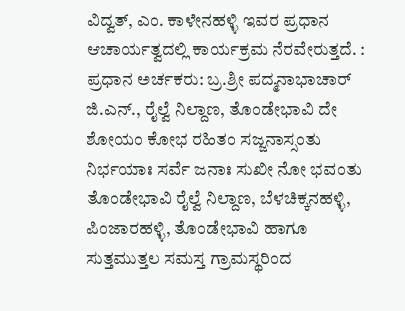ವಿದ್ವತ್, ಎಂ. ಕಾಳೇನಹಳ್ಳಿ ಇವರ ಪ್ರಧಾನ ಆಚಾರ್ಯತ್ವದಲ್ಲಿ ಕಾರ್ಯಕ್ರಮ ನೆರವೇರುತ್ತದೆ. : ಪ್ರಧಾನ ಅರ್ಚಕರು: ಬ್ರ.ಶ್ರೀ ಪದ್ಮನಾಭಾಚಾರ್ ಜಿ.ಎನ್., ರೈಲ್ವೆ ನಿಲ್ದಾಣ, ತೊಂಡೇಭಾವಿ ದೇ ಶೋಯಂ ಕೋಭ ರಹಿತಂ ಸಜ್ಜನಾಸ್ಸಂತು ನಿರ್ಭಯಾಃ ಸರ್ವೆ ಜನಾಃ ಸುಖೀ ನೋ ಭವಂತು ತೊಂಡೇಭಾವಿ ರೈಲ್ವೆ ನಿಲ್ದಾಣ, ಬೆಳಚಿಕ್ಕನಹಳ್ಳಿ, ಪಿಂಜಾರಹಳ್ಳಿ, ತೊಂಡೇಭಾವಿ ಹಾಗೂ ಸುತ್ತಮುತ್ತಲ ಸಮಸ್ತ ಗ್ರಾಮಸ್ಥರಿಂದ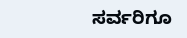ಸರ್ವರಿಗೂ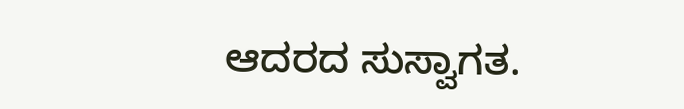ಆದರದ ಸುಸ್ವಾಗತ.